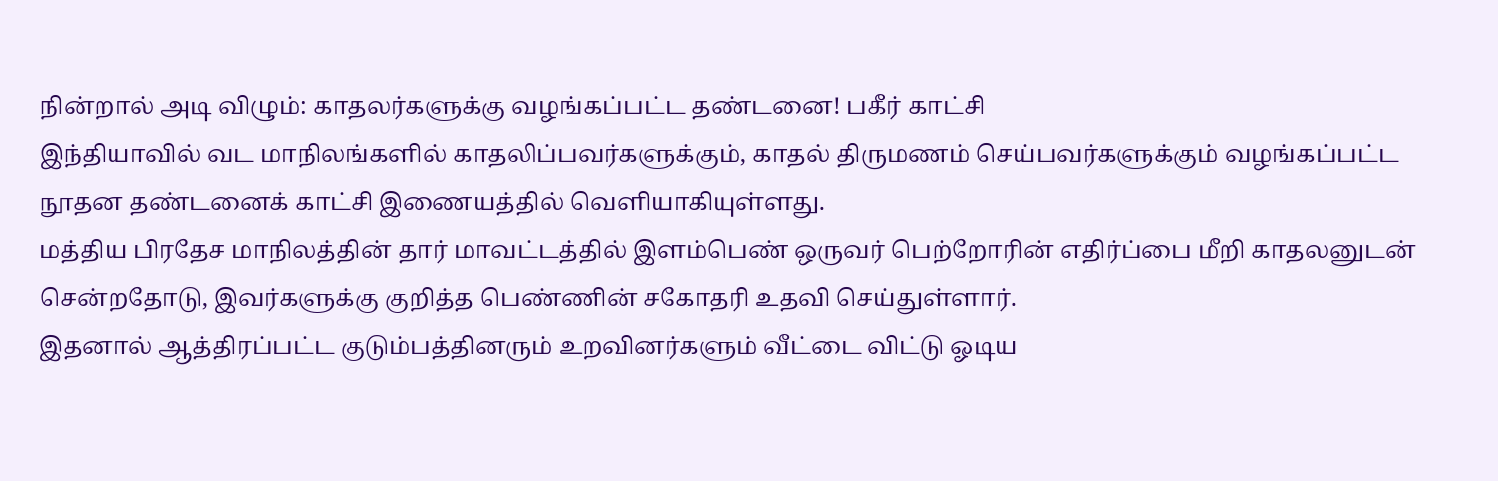நின்றால் அடி விழும்: காதலர்களுக்கு வழங்கப்பட்ட தண்டனை! பகீர் காட்சி
இந்தியாவில் வட மாநிலங்களில் காதலிப்பவர்களுக்கும், காதல் திருமணம் செய்பவர்களுக்கும் வழங்கப்பட்ட நூதன தண்டனைக் காட்சி இணையத்தில் வெளியாகியுள்ளது.
மத்திய பிரதேச மாநிலத்தின் தார் மாவட்டத்தில் இளம்பெண் ஒருவர் பெற்றோரின் எதிர்ப்பை மீறி காதலனுடன் சென்றதோடு, இவர்களுக்கு குறித்த பெண்ணின் சகோதரி உதவி செய்துள்ளார்.
இதனால் ஆத்திரப்பட்ட குடும்பத்தினரும் உறவினர்களும் வீட்டை விட்டு ஓடிய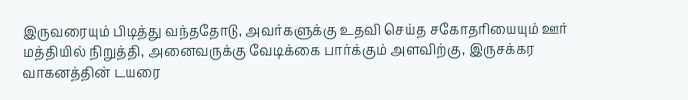இருவரையும் பிடித்து வந்ததோடு, அவர்களுக்கு உதவி செய்த சகோதரியையும் ஊர் மத்தியில் நிறுத்தி, அனைவருக்கு வேடிக்கை பார்க்கும் அளவிற்கு, இருசக்கர வாகனத்தின் டயரை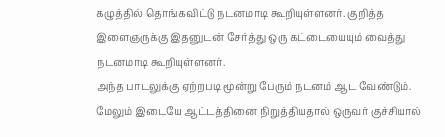கழுத்தில் தொங்கவிட்டு நடனமாடி கூறியுள்ளனர். குறித்த இளைஞருக்கு இதனுடன் சேர்த்து ஒரு கட்டையையும் வைத்து நடனமாடி கூறியுள்ளனர்.
அந்த பாடலுக்கு ஏற்றபடி மூன்று பேரும் நடனம் ஆட வேண்டும். மேலும் இடையே ஆட்டத்தினை நிறுத்தியதால் ஒருவர் குச்சியால்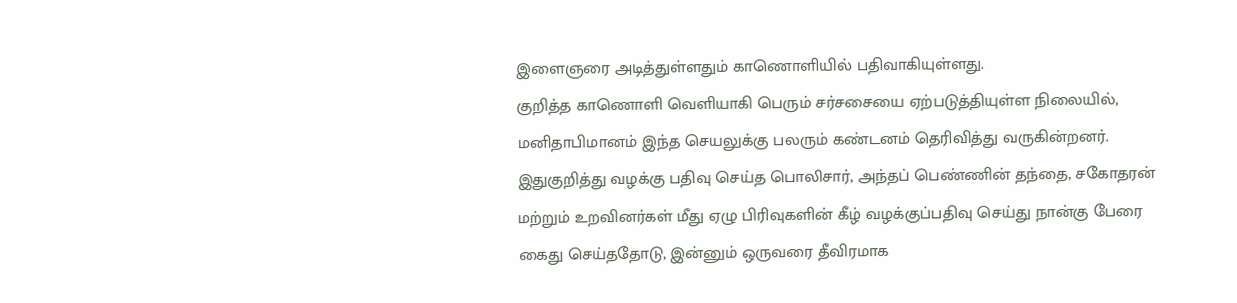இளைஞரை அடித்துள்ளதும் காணொளியில் பதிவாகியுள்ளது.
குறித்த காணொளி வெளியாகி பெரும் சர்சசையை ஏற்படுத்தியுள்ள நிலையில், மனிதாபிமானம் இந்த செயலுக்கு பலரும் கண்டனம் தெரிவித்து வருகின்றனர்.
இதுகுறித்து வழக்கு பதிவு செய்த பொலிசார், அந்தப் பெண்ணின் தந்தை, சகோதரன் மற்றும் உறவினர்கள் மீது ஏழு பிரிவுகளின் கீழ் வழக்குப்பதிவு செய்து நான்கு பேரை கைது செய்ததோடு, இன்னும் ஒருவரை தீவிரமாக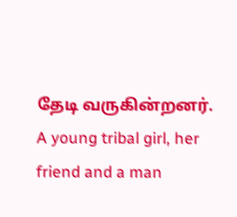தேடி வருகின்றனர்.
A young tribal girl, her friend and a man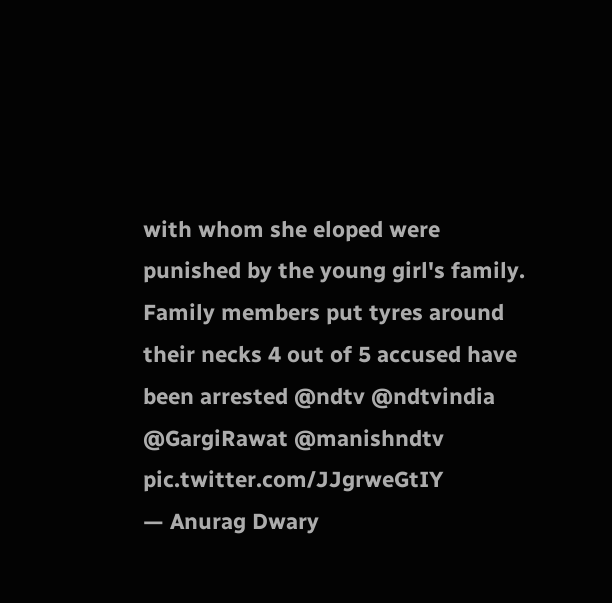with whom she eloped were punished by the young girl's family. Family members put tyres around their necks 4 out of 5 accused have been arrested @ndtv @ndtvindia @GargiRawat @manishndtv pic.twitter.com/JJgrweGtIY
— Anurag Dwary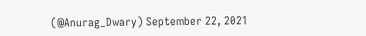(@Anurag_Dwary) September 22, 2021